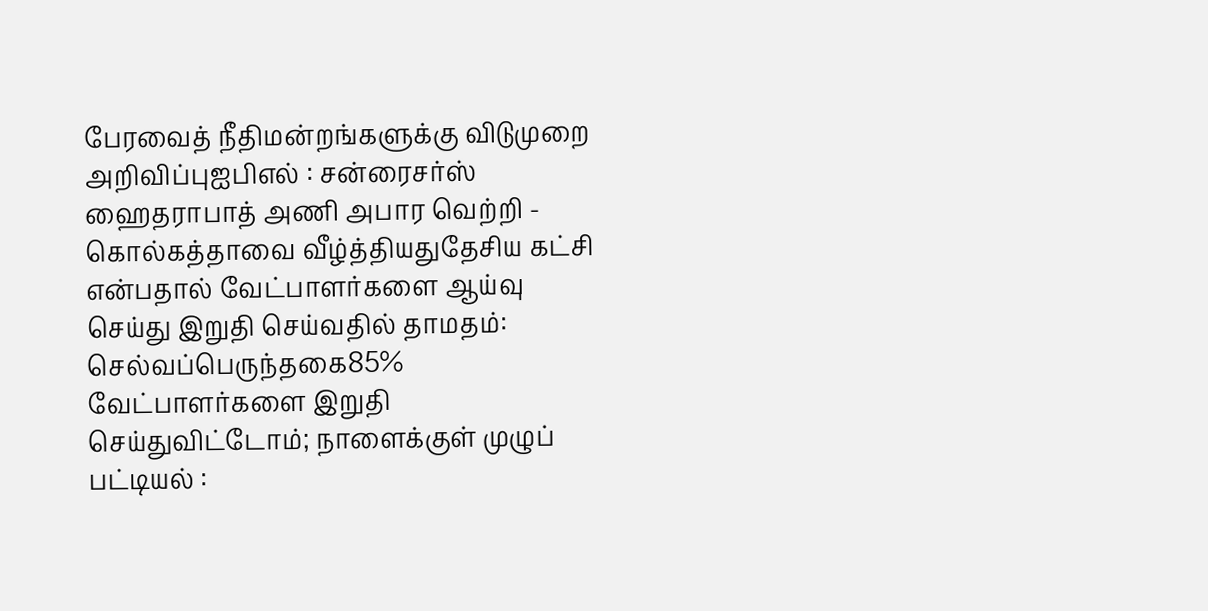பேரவைத் நீதிமன்றங்களுக்கு விடுமுறை அறிவிப்புஐபிஎல் : சன்ரைசர்ஸ் ஹைதராபாத் அணி அபார வெற்றி - கொல்கத்தாவை வீழ்த்தியதுதேசிய கட்சி என்பதால் வேட்பாளர்களை ஆய்வு செய்து இறுதி செய்வதில் தாமதம்: செல்வப்பெருந்தகை85% வேட்பாளர்களை இறுதி செய்துவிட்டோம்; நாளைக்குள் முழுப் பட்டியல் :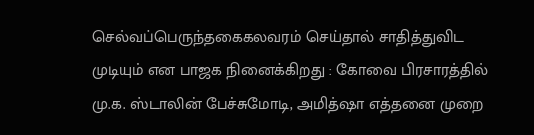செல்வப்பெருந்தகைகலவரம் செய்தால் சாதித்துவிட முடியும் என பாஜக நினைக்கிறது : கோவை பிரசாரத்தில் மு.க. ஸ்டாலின் பேச்சுமோடி, அமித்ஷா எத்தனை முறை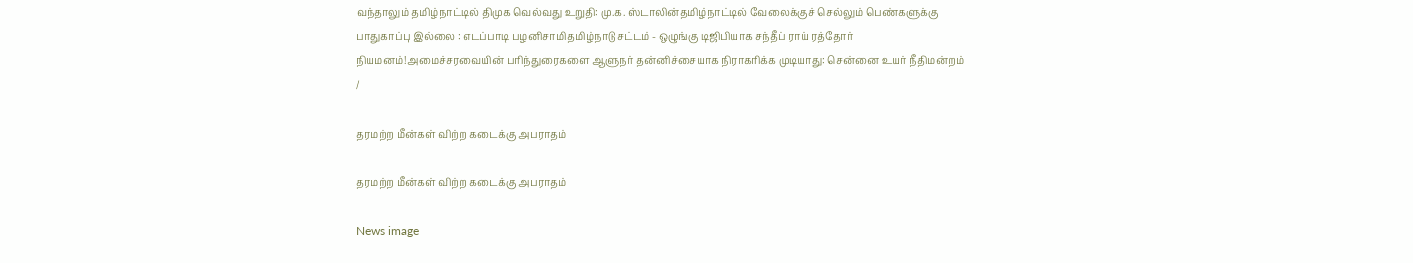வந்தாலும் தமிழ்நாட்டில் திமுக வெல்வது உறுதி: மு.க. ஸ்டாலின்தமிழ்நாட்டில் வேலைக்குச் செல்லும் பெண்களுக்கு பாதுகாப்பு இல்லை : எடப்பாடி பழனிசாமிதமிழ்நாடு சட்டம் - ஒழுங்கு டிஜிபியாக சந்தீப் ராய் ரத்தோர் நியமனம்!அமைச்சரவையின் பரிந்துரைகளை ஆளுநர் தன்னிச்சையாக நிராகரிக்க முடியாது: சென்னை உயர் நீதிமன்றம்
/

தரமற்ற மீன்கள் விற்ற கடைக்கு அபராதம்

தரமற்ற மீன்கள் விற்ற கடைக்கு அபராதம்

News image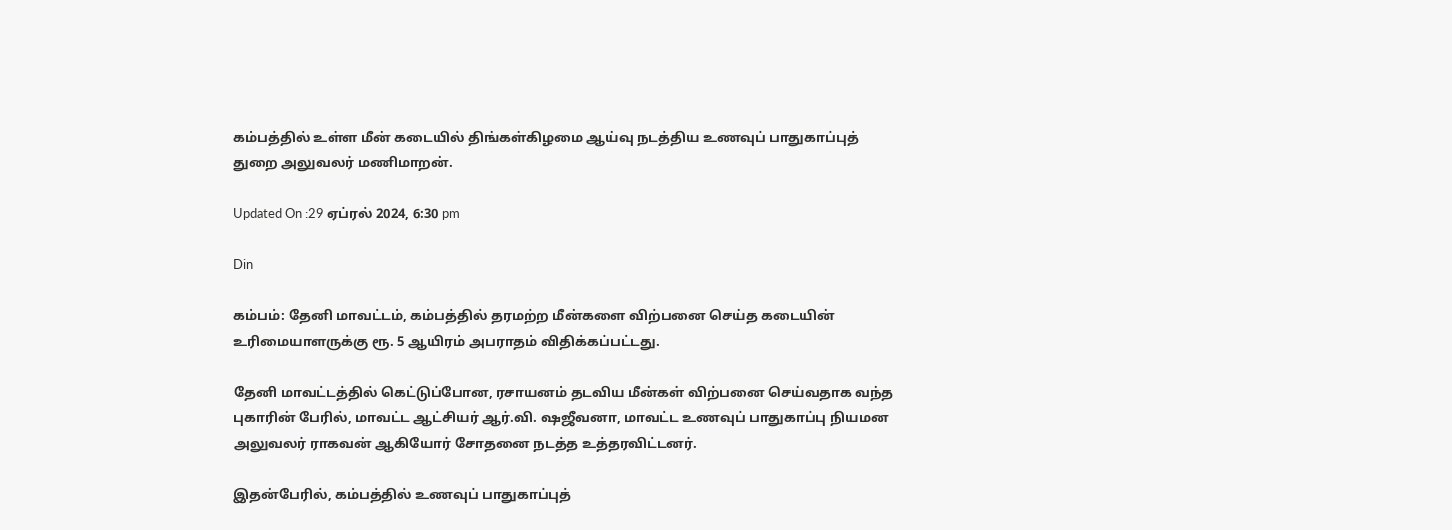கம்பத்தில் உள்ள மீன் கடையில் திங்கள்கிழமை ஆய்வு நடத்திய உணவுப் பாதுகாப்புத் துறை அலுவலர் மணிமாறன்.

Updated On :29 ஏப்ரல் 2024, 6:30 pm

Din

கம்பம்: தேனி மாவட்டம், கம்பத்தில் தரமற்ற மீன்களை விற்பனை செய்த கடையின் உரிமையாளருக்கு ரூ. 5 ஆயிரம் அபராதம் விதிக்கப்பட்டது.

தேனி மாவட்டத்தில் கெட்டுப்போன, ரசாயனம் தடவிய மீன்கள் விற்பனை செய்வதாக வந்த புகாரின் பேரில், மாவட்ட ஆட்சியர் ஆர்.வி. ஷஜீவனா, மாவட்ட உணவுப் பாதுகாப்பு நியமன அலுவலர் ராகவன் ஆகியோர் சோதனை நடத்த உத்தரவிட்டனர்.

இதன்பேரில், கம்பத்தில் உணவுப் பாதுகாப்புத்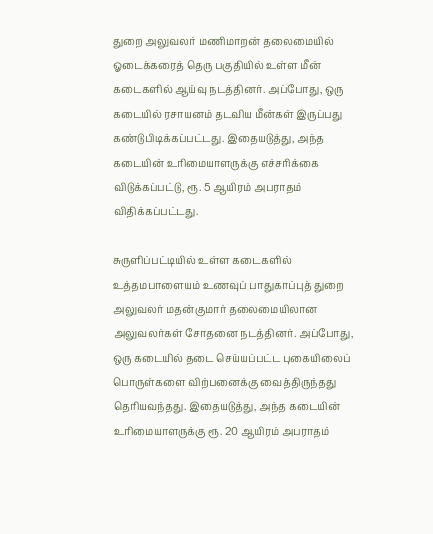துறை அலுவலர் மணிமாறன் தலைமையில் ஓடைக்கரைத் தெரு பகுதியில் உள்ள மீன் கடைகளில் ஆய்வு நடத்தினர். அப்போது, ஒரு கடையில் ரசாயனம் தடவிய மீன்கள் இருப்பது கண்டுபிடிக்கப்பட்டது. இதையடுத்து, அந்த கடையின் உரிமையாளருக்கு எச்சரிக்கை விடுக்கப்பட்டு, ரூ. 5 ஆயிரம் அபராதம் விதிக்கப்பட்டது.

சுருளிப்பட்டியில் உள்ள கடைகளில் உத்தமபாளையம் உணவுப் பாதுகாப்புத் துறை அலுவலர் மதன்குமார் தலைமையிலான அலுவலர்கள் சோதனை நடத்தினர். அப்போது, ஒரு கடையில் தடை செய்யப்பட்ட புகையிலைப் பொருள்களை விற்பனைக்கு வைத்திருந்தது தெரியவந்தது. இதையடுத்து, அந்த கடையின் உரிமையாளருக்கு ரூ. 20 ஆயிரம் அபராதம்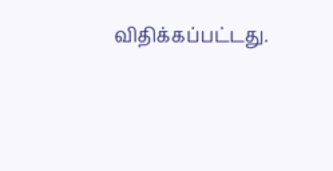விதிக்கப்பட்டது.